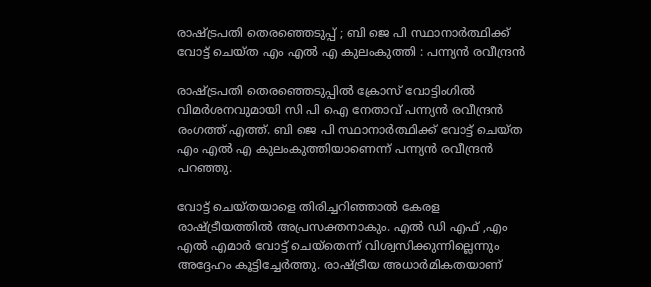രാഷ്ട്രപതി തെരഞ്ഞെടുപ്പ് ; ബി ജെ പി സ്ഥാനാര്‍ത്ഥിക്ക് വോട്ട് ചെയ്ത എം എല്‍ എ കുലംകുത്തി : പന്ന്യന്‍ രവീന്ദ്രന്‍

രാഷ്ട്രപതി തെരഞ്ഞെടുപ്പിൽ ക്രോസ് വോട്ടിംഗില്‍ വിമര്‍ശനവുമായി സി പി ഐ നേതാവ് പന്ന്യന്‍ രവീന്ദ്രന്‍ രംഗത്ത് എത്ത്. ബി ജെ പി സ്ഥാനാര്‍ത്ഥിക്ക് വോട്ട് ചെയ്ത എം എല്‍ എ കുലംകുത്തിയാണെന്ന് പന്ന്യന്‍ രവീന്ദ്രന്‍ പറഞ്ഞു.

വോട്ട് ചെയ്തയാളെ തിരിച്ചറിഞ്ഞാല്‍ കേരള രാഷ്ട്രീയത്തില്‍ അപ്രസക്തനാകും. എല്‍ ഡി എഫ് ,എം എല്‍ എമാര്‍ വോട്ട് ചെയ്‌തെന്ന് വിശ്വസിക്കുന്നില്ലെന്നും അദ്ദേഹം കൂട്ടിച്ചേര്‍ത്തു. രാഷ്ട്രീയ അധാര്‍മികതയാണ്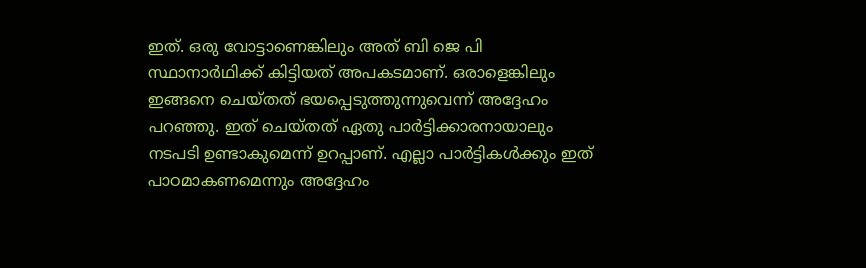ഇത്. ഒരു വോട്ടാണെങ്കിലും അത് ബി ജെ പി സ്ഥാനാര്‍ഥിക്ക് കിട്ടിയത് അപകടമാണ്. ഒരാളെങ്കിലും ഇങ്ങനെ ചെയ്തത് ഭയപ്പെടുത്തുന്നുവെന്ന് അദ്ദേഹം പറഞ്ഞു. ഇത് ചെയ്തത് ഏതു പാര്‍ട്ടിക്കാരനായാലും നടപടി ഉണ്ടാകുമെന്ന് ഉറപ്പാണ്. എല്ലാ പാര്‍ട്ടികള്‍ക്കും ഇത് പാഠമാകണമെന്നും അദ്ദേഹം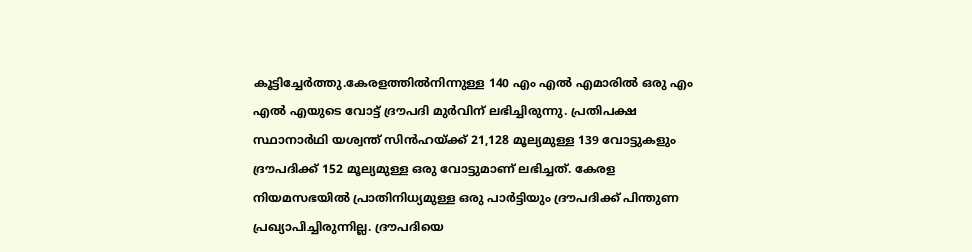കൂട്ടിച്ചേര്‍ത്തു.കേരളത്തില്‍നിന്നുള്ള 140 എം എല്‍ എമാരില്‍ ഒരു എം എല്‍ എയുടെ വോട്ട് ദ്രൗപദി മുര്‍വിന് ലഭിച്ചിരുന്നു. പ്രതിപക്ഷ സ്ഥാനാര്‍ഥി യശ്വന്ത് സിന്‍ഹയ്ക്ക് 21,128 മൂല്യമുള്ള 139 വോട്ടുകളും ദ്രൗപദിക്ക് 152 മൂല്യമുള്ള ഒരു വോട്ടുമാണ് ലഭിച്ചത്. കേരള നിയമസഭയില്‍ പ്രാതിനിധ്യമുള്ള ഒരു പാര്‍ട്ടിയും ദ്രൗപദിക്ക് പിന്തുണ പ്രഖ്യാപിച്ചിരുന്നില്ല. ദ്രൗപദിയെ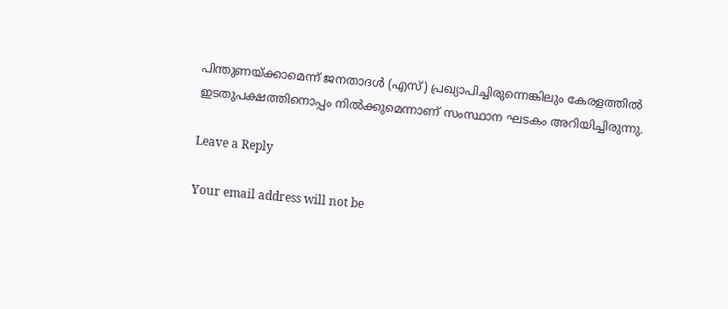പിന്തുണയ്ക്കാമെന്ന് ജനതാദള്‍ (എസ്) പ്രഖ്യാപിച്ചിരുന്നെങ്കിലും കേരളത്തില്‍ ഇടതുപക്ഷത്തിനൊപ്പം നില്‍ക്കുമെന്നാണ് സംസ്ഥാന ഘടകം അറിയിച്ചിരുന്നു.

Leave a Reply

Your email address will not be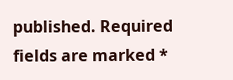published. Required fields are marked *